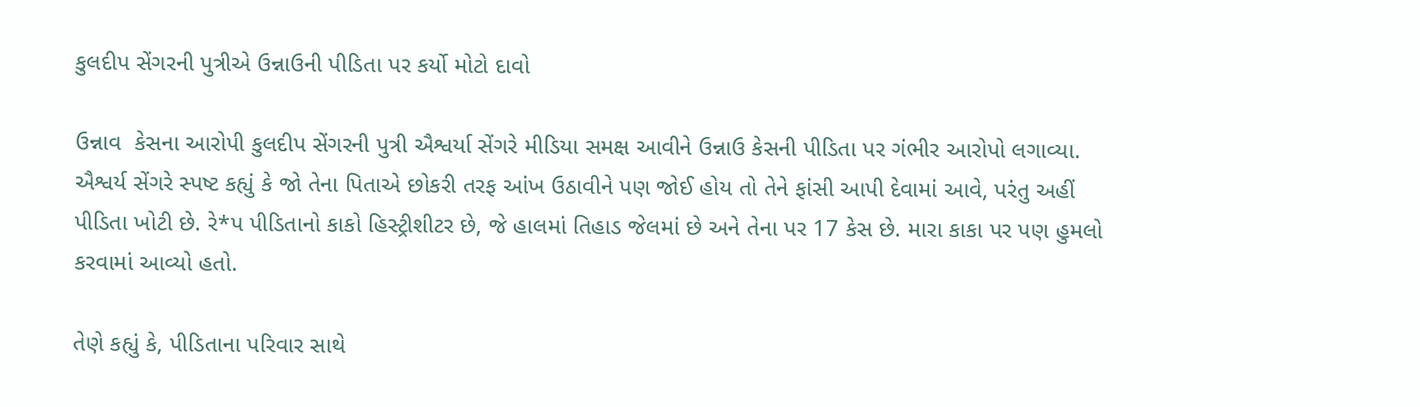કુલદીપ સેંગરની પુત્રીએ ઉન્નાઉની પીડિતા પર કર્યો મોટો દાવો

ઉન્નાવ  કેસના આરોપી કુલદીપ સેંગરની પુત્રી ઐશ્વર્યા સેંગરે મીડિયા સમક્ષ આવીને ઉન્નાઉ કેસની પીડિતા પર ગંભીર આરોપો લગાવ્યા. ઐશ્વર્ય સેંગરે સ્પષ્ટ કહ્યું કે જો તેના પિતાએ છોકરી તરફ આંખ ઉઠાવીને પણ જોઈ હોય તો તેને ફાંસી આપી દેવામાં આવે, પરંતુ અહીં પીડિતા ખોટી છે. રે*પ પીડિતાનો કાકો હિસ્ટ્રીશીટર છે, જે હાલમાં તિહાડ જેલમાં છે અને તેના પર 17 કેસ છે. મારા કાકા પર પણ હુમલો કરવામાં આવ્યો હતો.

તેણે કહ્યું કે, પીડિતાના પરિવાર સાથે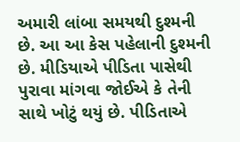અમારી લાંબા સમયથી દુશ્મની છે. આ આ કેસ પહેલાની દુશ્મની છે. મીડિયાએ પીડિતા પાસેથી પુરાવા માંગવા જોઈએ કે તેની સાથે ખોટું થયું છે. પીડિતાએ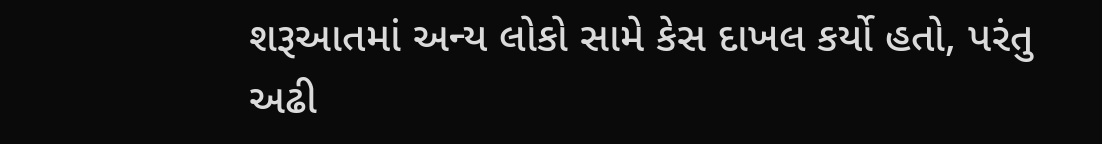શરૂઆતમાં અન્ય લોકો સામે કેસ દાખલ કર્યો હતો, પરંતુ અઢી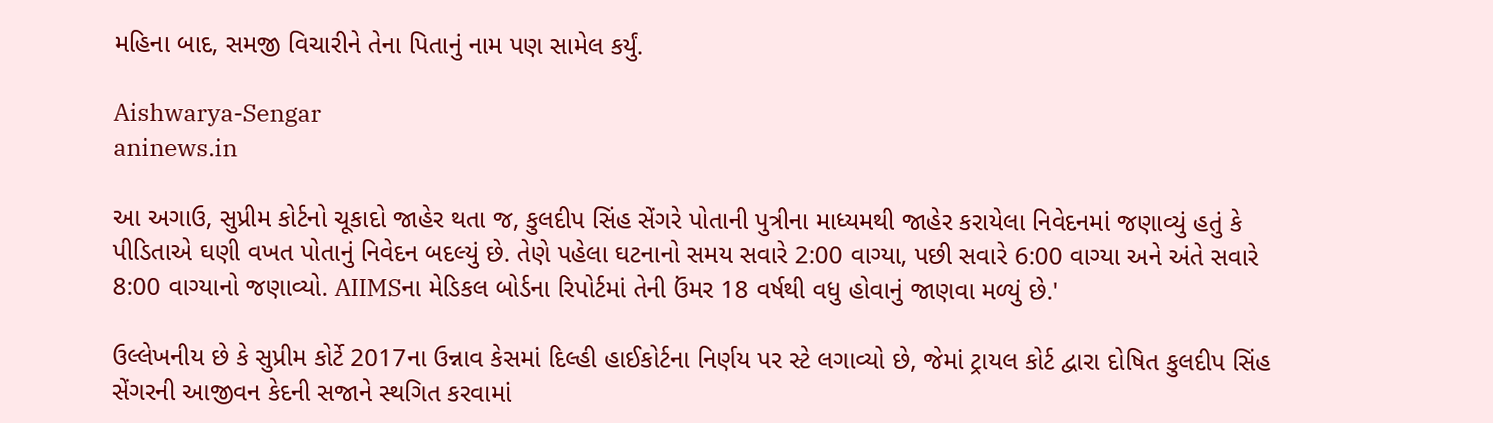મહિના બાદ, સમજી વિચારીને તેના પિતાનું નામ પણ સામેલ કર્યું.

Aishwarya-Sengar
aninews.in

આ અગાઉ, સુપ્રીમ કોર્ટનો ચૂકાદો જાહેર થતા જ, કુલદીપ સિંહ સેંગરે પોતાની પુત્રીના માધ્યમથી જાહેર કરાયેલા નિવેદનમાં જણાવ્યું હતું કે પીડિતાએ ઘણી વખત પોતાનું નિવેદન બદલ્યું છે. તેણે પહેલા ઘટનાનો સમય સવારે 2:00 વાગ્યા, પછી સવારે 6:00 વાગ્યા અને અંતે સવારે 8:00 વાગ્યાનો જણાવ્યો. AIIMSના મેડિકલ બોર્ડના રિપોર્ટમાં તેની ઉંમર 18 વર્ષથી વધુ હોવાનું જાણવા મળ્યું છે.'

ઉલ્લેખનીય છે કે સુપ્રીમ કોર્ટે 2017ના ઉન્નાવ કેસમાં દિલ્હી હાઈકોર્ટના નિર્ણય પર સ્ટે લગાવ્યો છે, જેમાં ટ્રાયલ કોર્ટ દ્વારા દોષિત કુલદીપ સિંહ સેંગરની આજીવન કેદની સજાને સ્થગિત કરવામાં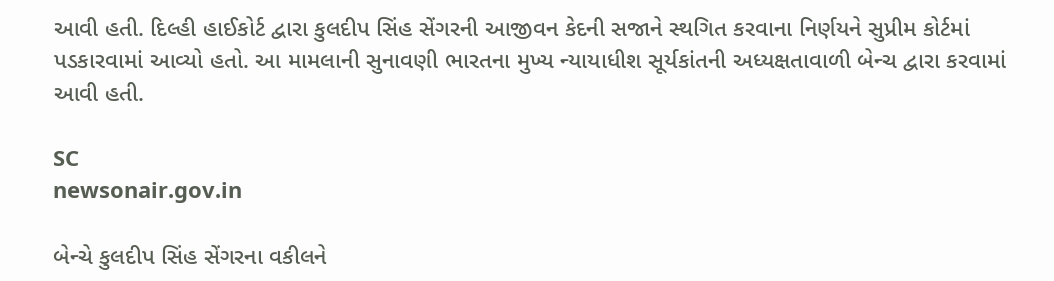આવી હતી. દિલ્હી હાઈકોર્ટ દ્વારા કુલદીપ સિંહ સેંગરની આજીવન કેદની સજાને સ્થગિત કરવાના નિર્ણયને સુપ્રીમ કોર્ટમાં પડકારવામાં આવ્યો હતો. આ મામલાની સુનાવણી ભારતના મુખ્ય ન્યાયાધીશ સૂર્યકાંતની અધ્યક્ષતાવાળી બેન્ચ દ્વારા કરવામાં આવી હતી.

SC
newsonair.gov.in

બેન્ચે કુલદીપ સિંહ સેંગરના વકીલને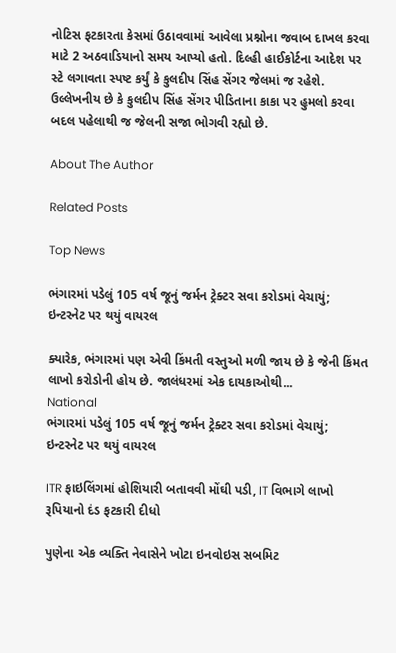નોટિસ ફટકારતા કેસમાં ઉઠાવવામાં આવેલા પ્રશ્નોના જવાબ દાખલ કરવા માટે 2 અઠવાડિયાનો સમય આપ્યો હતો. દિલ્હી હાઈકોર્ટના આદેશ પર સ્ટે લગાવતા સ્પષ્ટ કર્યું કે કુલદીપ સિંહ સેંગર જેલમાં જ રહેશે. ઉલ્લેખનીય છે કે કુલદીપ સિંહ સેંગર પીડિતાના કાકા પર હુમલો કરવા બદલ પહેલાથી જ જેલની સજા ભોગવી રહ્યો છે.

About The Author

Related Posts

Top News

ભંગારમાં પડેલું 105 વર્ષ જૂનું જર્મન ટ્રેક્ટર સવા કરોડમાં વેચાયું; ઇન્ટરનેટ પર થયું વાયરલ

ક્યારેક, ભંગારમાં પણ એવી કિંમતી વસ્તુઓ મળી જાય છે કે જેની કિંમત લાખો કરોડોની હોય છે. જાલંધરમાં એક દાયકાઓથી...
National
ભંગારમાં પડેલું 105 વર્ષ જૂનું જર્મન ટ્રેક્ટર સવા કરોડમાં વેચાયું; ઇન્ટરનેટ પર થયું વાયરલ

ITR ફાઇલિંગમાં હોશિયારી બતાવવી મોંઘી પડી, IT વિભાગે લાખો રૂપિયાનો દંડ ફટકારી દીધો

પુણેના એક વ્યક્તિ નેવાસેને ખોટા ઇનવોઇસ સબમિટ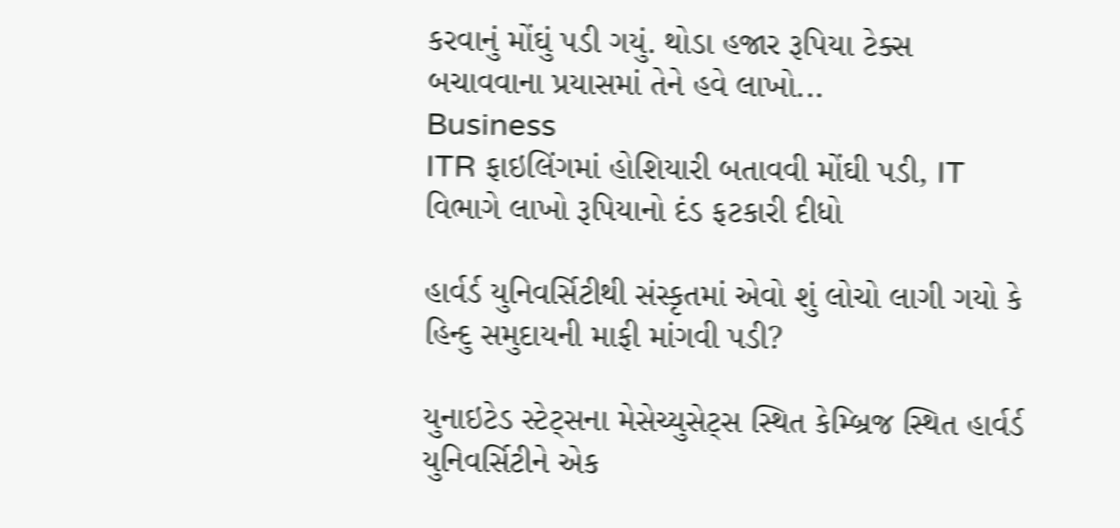કરવાનું મોંઘું પડી ગયું. થોડા હજાર રૂપિયા ટેક્સ બચાવવાના પ્રયાસમાં તેને હવે લાખો...
Business
ITR ફાઇલિંગમાં હોશિયારી બતાવવી મોંઘી પડી, IT વિભાગે લાખો રૂપિયાનો દંડ ફટકારી દીધો

હાર્વર્ડ યુનિવર્સિટીથી સંસ્કૃતમાં એવો શું લોચો લાગી ગયો કે હિન્દુ સમુદાયની માફી માંગવી પડી?

યુનાઇટેડ સ્ટેટ્સના મેસેચ્યુસેટ્સ સ્થિત કેમ્બ્રિજ સ્થિત હાર્વર્ડ યુનિવર્સિટીને એક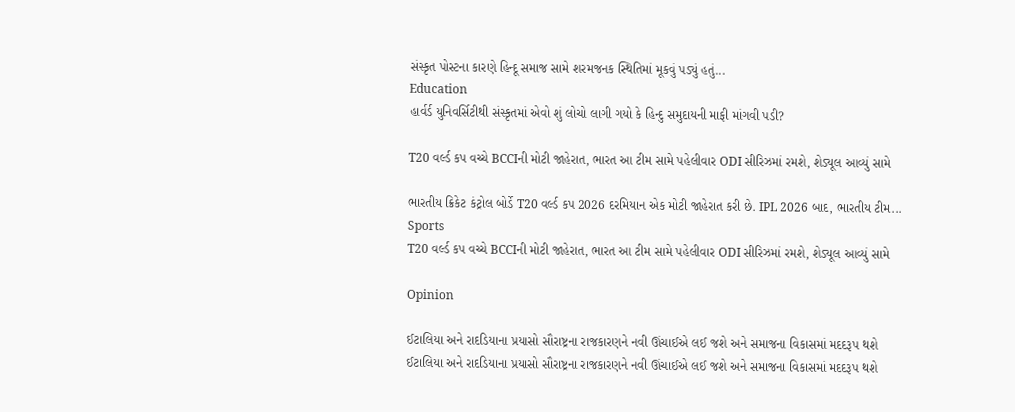સંસ્કૃત પોસ્ટના કારણે હિન્દૂ સમાજ સામે શરમજનક સ્થિતિમાં મૂકવું પડ્યું હતું...
Education
હાર્વર્ડ યુનિવર્સિટીથી સંસ્કૃતમાં એવો શું લોચો લાગી ગયો કે હિન્દુ સમુદાયની માફી માંગવી પડી?

T20 વર્લ્ડ કપ વચ્ચે BCCIની મોટી જાહેરાત, ભારત આ ટીમ સામે પહેલીવાર ODI સીરિઝમાં રમશે, શેડ્યૂલ આવ્યું સામે

ભારતીય ક્રિકેટ કંટ્રોલ બોર્ડે T20 વર્લ્ડ કપ 2026 દરમિયાન એક મોટી જાહેરાત કરી છે. IPL 2026 બાદ, ભારતીય ટીમ...
Sports
T20 વર્લ્ડ કપ વચ્ચે BCCIની મોટી જાહેરાત, ભારત આ ટીમ સામે પહેલીવાર ODI સીરિઝમાં રમશે, શેડ્યૂલ આવ્યું સામે

Opinion

ઈટાલિયા અને રાદડિયાના પ્રયાસો સૌરાષ્ટ્રના રાજકારણને નવી ઊંચાઈએ લઈ જશે અને સમાજના વિકાસમાં મદદરૂપ થશે ઈટાલિયા અને રાદડિયાના પ્રયાસો સૌરાષ્ટ્રના રાજકારણને નવી ઊંચાઈએ લઈ જશે અને સમાજના વિકાસમાં મદદરૂપ થશે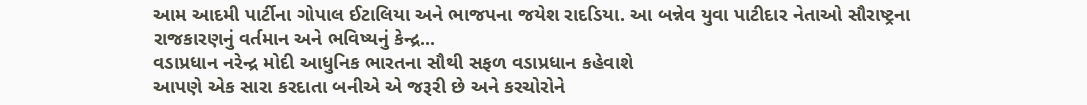આમ આદમી પાર્ટીના ગોપાલ ઈટાલિયા અને ભાજપના જયેશ રાદડિયા. આ બન્નેવ યુવા પાટીદાર નેતાઓ સૌરાષ્ટ્રના રાજકારણનું વર્તમાન અને ભવિષ્યનું કેન્દ્ર...
વડાપ્રધાન નરેન્દ્ર મોદી આધુનિક ભારતના સૌથી સફળ વડાપ્રધાન કહેવાશે
આપણે એક સારા કરદાતા બનીએ એ જરૂરી છે અને કરચોરોને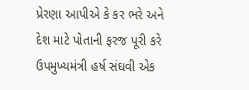પ્રેરણા આપીએ કે કર ભરે અને દેશ માટે પોતાની ફરજ પૂરી કરે
ઉપમુખ્યમંત્રી હર્ષ સંઘવી એક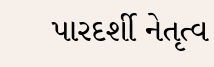પારદર્શી નેતૃત્વ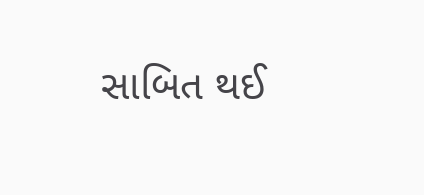સાબિત થઈ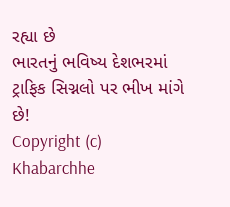રહ્યા છે
ભારતનું ભવિષ્ય દેશભરમાં ટ્રાફિક સિગ્નલો પર ભીખ માંગે છે!
Copyright (c) Khabarchhe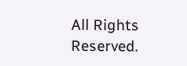All Rights Reserved.